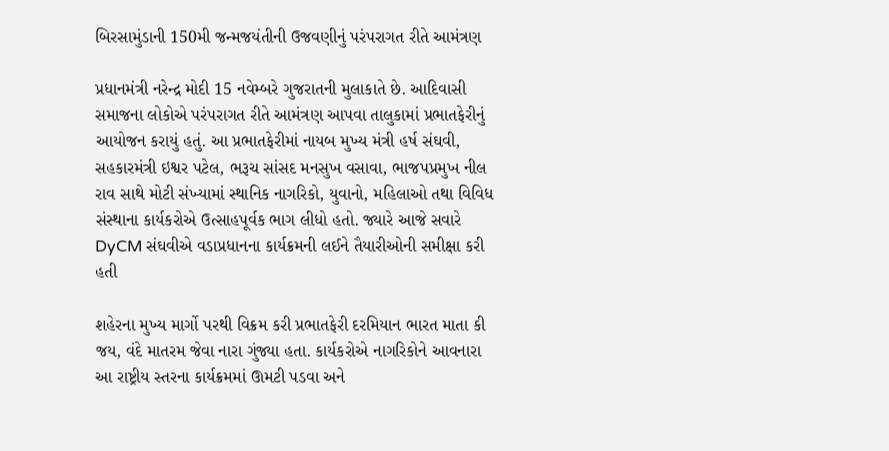બિરસામુંડાની 150મી જન્મજયંતીની ઉજવણીનું પરંપરાગત રીતે આમંત્રણ

પ્રધાનમંત્રી નરેન્દ્ર મોદી 15 નવેમ્બરે ગુજરાતની મુલાકાતે છે. આદિવાસી સમાજના લોકોએ પરંપરાગત રીતે આમંત્રણ આપવા તાલુકામાં પ્રભાતફેરીનું આયોજન કરાયું હતું. આ પ્રભાતફેરીમાં નાયબ મુખ્ય મંત્રી હર્ષ સંઘવી, સહકારમંત્રી ઇશ્વર પટેલ, ભરૂચ સાંસદ મનસુખ વસાવા, ભાજપપ્રમુખ નીલ રાવ સાથે મોટી સંખ્યામાં સ્થાનિક નાગરિકો, યુવાનો, મહિલાઓ તથા વિવિધ સંસ્થાના કાર્યકરોએ ઉત્સાહપૂર્વક ભાગ લીધો હતો. જ્યારે આજે સવારે DyCM સંઘવીએ વડાપ્રધાનના કાર્યક્રમની લઈને તૈયારીઓની સમીક્ષા કરી હતી

શહેરના મુખ્ય માર્ગો પરથી વિક્રમ કરી પ્રભાતફેરી દરમિયાન ભારત માતા કી જય, વંદે માતરમ જેવા નારા ગુંજ્યા હતા. કાર્યકરોએ નાગરિકોને આવનારા આ રાષ્ટ્રીય સ્તરના કાર્યક્રમમાં ઊમટી પડવા અને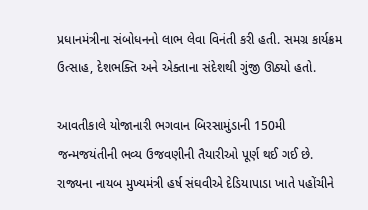પ્રધાનમંત્રીના સંબોધનનો લાભ લેવા વિનંતી કરી હતી. સમગ્ર કાર્યક્રમ ઉત્સાહ, દેશભક્તિ અને એક્તાના સંદેશથી ગુંજી ઊઠ્યો હતો.

આવતીકાલે યોજાનારી ભગવાન બિરસામુંડાની 150મી જન્મજયંતીની ભવ્ય ઉજવણીની તૈયારીઓ પૂર્ણ થઈ ગઈ છે. રાજ્યના નાયબ મુખ્યમંત્રી હર્ષ સંઘવીએ દેડિયાપાડા ખાતે પહોંચીને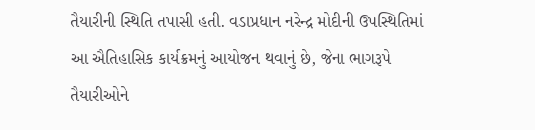તૈયારીની સ્થિતિ તપાસી હતી. વડાપ્રધાન નરેન્દ્ર મોદીની ઉપસ્થિતિમાં આ ઐતિહાસિક કાર્યક્રમનું આયોજન થવાનું છે, જેના ભાગરૂપે તૈયારીઓને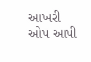આખરી ઓપ આપી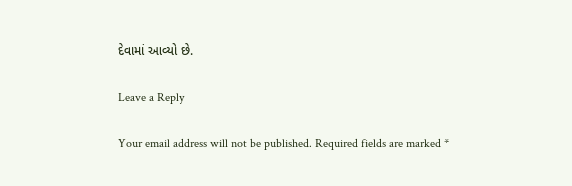દેવામાં આવ્યો છે.

Leave a Reply

Your email address will not be published. Required fields are marked *